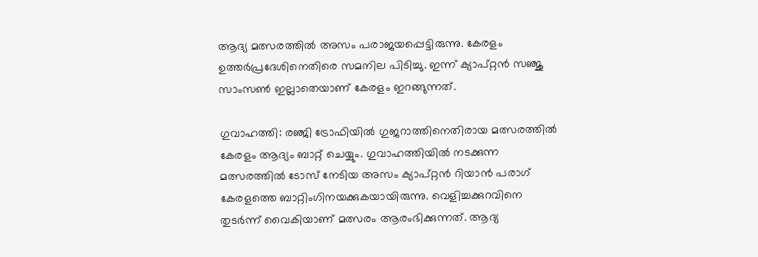ആദ്യ മത്സരത്തില്‍ അസം പരാജയപ്പെട്ടിരുന്നു. കേരളം ഉത്തര്‍പ്രദേശിനെതിരെ സമനില പിടിച്ചു. ഇന്ന് ക്യാപ്റ്റന്‍ സഞ്ജു സാംസണ്‍ ഇല്ലാതെയാണ് കേരളം ഇറങ്ങുന്നത്.

ഗുവാഹത്തി: രഞ്ജി ട്രോഫിയില്‍ ഗുജറാത്തിനെതിരായ മത്സരത്തില്‍ കേരളം ആദ്യം ബാറ്റ് ചെയ്യും. ഗുവാഹത്തിയില്‍ നടക്കുന്ന മത്സരത്തില്‍ ടോസ് നേടിയ അസം ക്യാപ്റ്റന്‍ റിയാന്‍ പരാഗ് കേരളത്തെ ബാറ്റിംഗിനയക്കുകയായിരുന്നു. വെളിച്ചക്കുറവിനെ തുടര്‍ന്ന് വൈകിയാണ് മത്സരം ആരംഭിക്കുന്നത്. ആദ്യ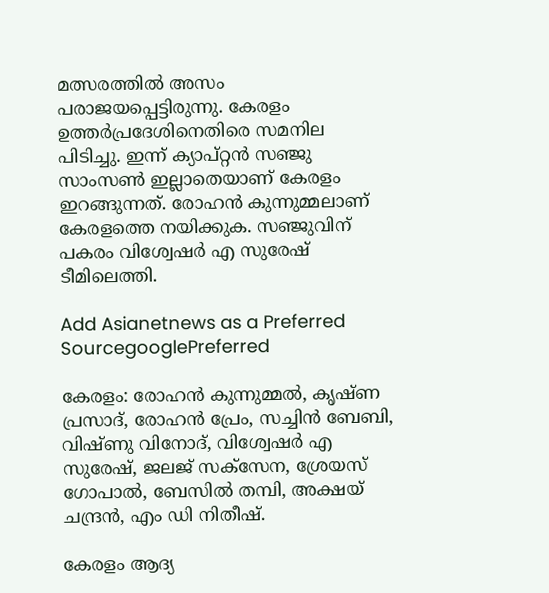മത്സരത്തില്‍ അസം പരാജയപ്പെട്ടിരുന്നു. കേരളം ഉത്തര്‍പ്രദേശിനെതിരെ സമനില പിടിച്ചു. ഇന്ന് ക്യാപ്റ്റന്‍ സഞ്ജു സാംസണ്‍ ഇല്ലാതെയാണ് കേരളം ഇറങ്ങുന്നത്. രോഹന്‍ കുന്നുമ്മലാണ് കേരളത്തെ നയിക്കുക. സഞ്ജുവിന് പകരം വിശ്വേഷര്‍ എ സുരേഷ് ടീമിലെത്തി.

Add Asianetnews as a Preferred SourcegooglePreferred

കേരളം: രോഹന്‍ കുന്നുമ്മല്‍, കൃഷ്ണ പ്രസാദ്, രോഹന്‍ പ്രേം, സച്ചിന്‍ ബേബി, വിഷ്ണു വിനോദ്, വിശ്വേഷര്‍ എ സുരേഷ്, ജലജ് സക്‌സേന, ശ്രേയസ് ഗോപാല്‍, ബേസില്‍ തമ്പി, അക്ഷയ് ചന്ദ്രന്‍, എം ഡി നിതീഷ്.

കേരളം ആദ്യ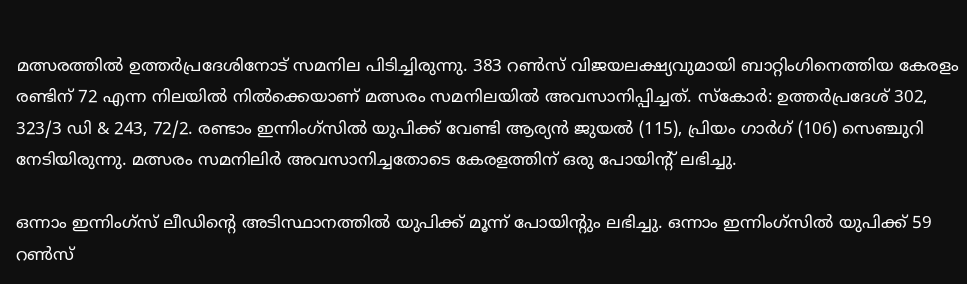മത്സരത്തില്‍ ഉത്തര്‍പ്രദേശിനോട് സമനില പിടിച്ചിരുന്നു. 383 റണ്‍സ് വിജയലക്ഷ്യവുമായി ബാറ്റിംഗിനെത്തിയ കേരളം രണ്ടിന് 72 എന്ന നിലയില്‍ നില്‍ക്കെയാണ് മത്സരം സമനിലയില്‍ അവസാനിപ്പിച്ചത്. സ്‌കോര്‍: ഉത്തര്‍പ്രദേശ് 302, 323/3 ഡി & 243, 72/2. രണ്ടാം ഇന്നിംഗ്സില്‍ യുപിക്ക് വേണ്ടി ആര്യന്‍ ജുയല്‍ (115), പ്രിയം ഗാര്‍ഗ് (106) സെഞ്ചുറി നേടിയിരുന്നു. മത്സരം സമനിലിര്‍ അവസാനിച്ചതോടെ കേരളത്തിന് ഒരു പോയിന്റ് ലഭിച്ചു.

ഒന്നാം ഇന്നിംഗ്‌സ് ലീഡിന്റെ അടിസ്ഥാനത്തില്‍ യുപിക്ക് മൂന്ന് പോയിന്റും ലഭിച്ചു. ഒന്നാം ഇന്നിംഗ്‌സില്‍ യുപിക്ക് 59 റണ്‍സ്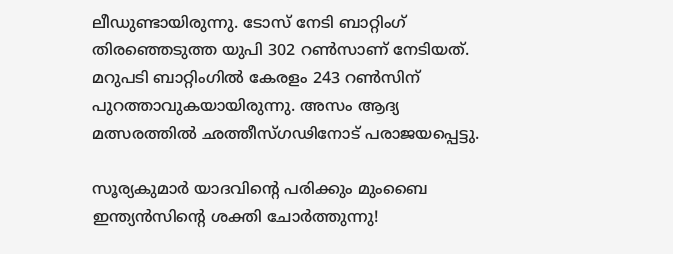ലീഡുണ്ടായിരുന്നു. ടോസ് നേടി ബാറ്റിംഗ് തിരഞ്ഞെടുത്ത യുപി 302 റണ്‍സാണ് നേടിയത്. മറുപടി ബാറ്റിംഗില്‍ കേരളം 243 റണ്‍സിന് പുറത്താവുകയായിരുന്നു. അസം ആദ്യ മത്സരത്തില്‍ ഛത്തീസ്ഗഢിനോട് പരാജയപ്പെട്ടു.

സൂര്യകുമാര്‍ യാദവിന്റെ പരിക്കും മുംബൈ ഇന്ത്യന്‍സിന്റെ ശക്തി ചോര്‍ത്തുന്നു!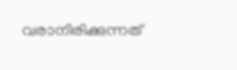വരാനിരിക്കുന്നത്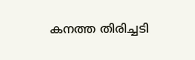കനത്ത തിരിച്ചടി